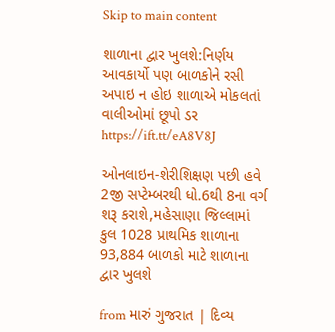Skip to main content

શાળાના દ્વાર ખુલશે:નિર્ણય આવકાર્યો પણ બાળકોને રસી અપાઇ ન હોઇ શાળાએ મોકલતાં વાલીઓમાં છૂપો ડર https://ift.tt/eA8V8J

ઓનલાઇન-શેરીશિક્ષણ પછી હવે 2જી સપ્ટેમ્બરથી ધો.6થી 8ના વર્ગ શરૂ કરાશે,મહેસાણા જિલ્લામાં કુલ 1028 પ્રાથમિક શાળાના 93,884 બાળકો માટે શાળાના દ્વાર ખુલશે

from મારું ગુજરાત | દિવ્ય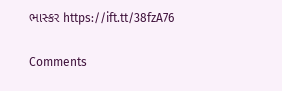ભાસ્કર https://ift.tt/38fzA76

Comments